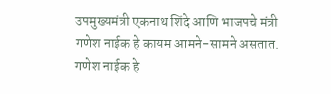उपमुख्यमंत्री एकनाथ शिंदे आणि भाजपचे मंत्री गणेश नाईक हे कायम आमने-सामने असतात. गणेश नाईक हे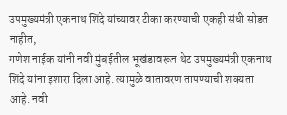उपमुख्यमंत्री एकनाथ शिंदे यांच्यावर टीका करण्याची एकही संधी सोडत नाहीत,
गणेश नाईक यांनी नवी मुंबईतील भूखंडावरून थेट उपमुख्यमंत्री एकनाथ शिंदे यांना इशारा दिला आहे. त्यामुळे वातावरण तापण्याची शक्यता आहे. नवी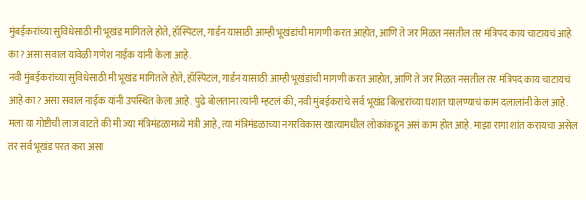मुंबईकरांच्या सुविधेसाठी मी भूखंड मागितले होते, हॉस्पिटल, गार्डन यासाठी आम्ही भूखंडांची मागणी करत आहोत, आणि ते जर मिळत नसतील तर मंत्रिपद काय चाटायचं आहे का? असा सवाल यावेळी गणेश नाईक यांनी केला आहे.
नवी मुंबईकरांच्या सुविधेसाठी मी भूखंड मागितले होते, हॉस्पिटल, गार्डन यासाठी आम्ही भूखंडांची मागणी करत आहोत, आणि ते जर मिळत नसतील तर मंत्रिपद काय चाटायचं आहे का? असा सवाल नाईक यांनी उपस्थित केला आहे. पुढे बोलताना त्यांनी म्हटलं की, नवी मुंबईकरांचे सर्व भूखंड बिल्डरांच्या घशात घालण्याचं काम दलालांनी केलं आहे. मला या गोष्टीची लाज वाटते की मी ज्या मंत्रिमंडळामध्ये मंत्री आहे, त्या मंत्रिमंडळाच्या नगरविकास खात्यामधील लोकांकडून असं काम होत आहे. माझा रागा शांत करायचा असेल तर सर्व भूखंड परत करा असा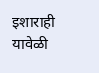इशाराही यावेळी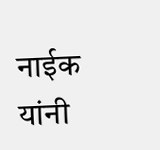नाईक यांनी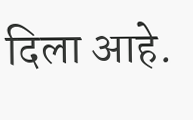दिला आहे.